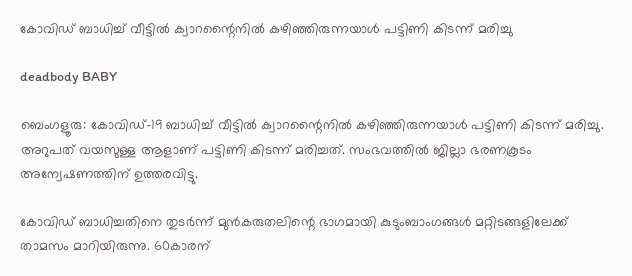കോവിഡ് ബാധിച്ച് വീട്ടില്‍ ക്വാറന്റൈനില്‍ കഴിഞ്ഞിരുന്നയാൾ പട്ടിണി കിടന്ന് മരിച്ചു

deadbody BABY

ബെംഗളൂരു: കോവിഡ്-19 ബാധിച്ച് വീട്ടില്‍ ക്വാറന്റൈനില്‍ കഴിഞ്ഞിരുന്നയാൾ പട്ടിണി കിടന്ന് മരിച്ചു. അറുപത് വയസുള്ള ആളാണ് പട്ടിണി കിടന്ന് മരിച്ചത്. സംഭവത്തില്‍ ജില്ലാ ഭരണകൂടം അന്വേഷണത്തിന് ഉത്തരവിട്ടു.

കോവിഡ് ബാധിച്ചതിനെ തുടര്‍ന്ന് മുന്‍കരുതലിന്റെ ഭാഗമായി കുടുംബാംഗങ്ങള്‍ മറ്റിടങ്ങളിലേക്ക് താമസം മാറിയിരുന്നു. 60കാരന്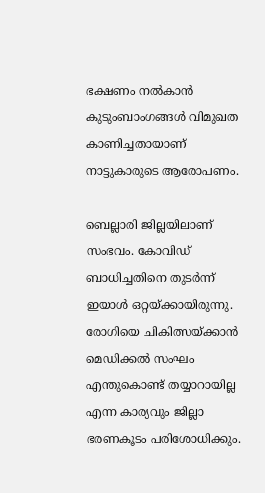ഭക്ഷണം നല്‍കാന്‍ കുടുംബാംഗങ്ങള്‍ വിമുഖത കാണിച്ചതായാണ് നാട്ടുകാരുടെ ആരോപണം.

ബെല്ലാരി ജില്ലയിലാണ് സംഭവം. കോവിഡ് ബാധിച്ചതിനെ തുടര്‍ന്ന് ഇയാൾ ഒറ്റയ്ക്കായിരുന്നു. രോഗിയെ ചികിത്സയ്ക്കാന്‍ മെഡിക്കല്‍ സംഘം എന്തുകൊണ്ട് തയ്യാറായില്ല എന്ന കാര്യവും ജില്ലാ ഭരണകൂടം പരിശോധിക്കും.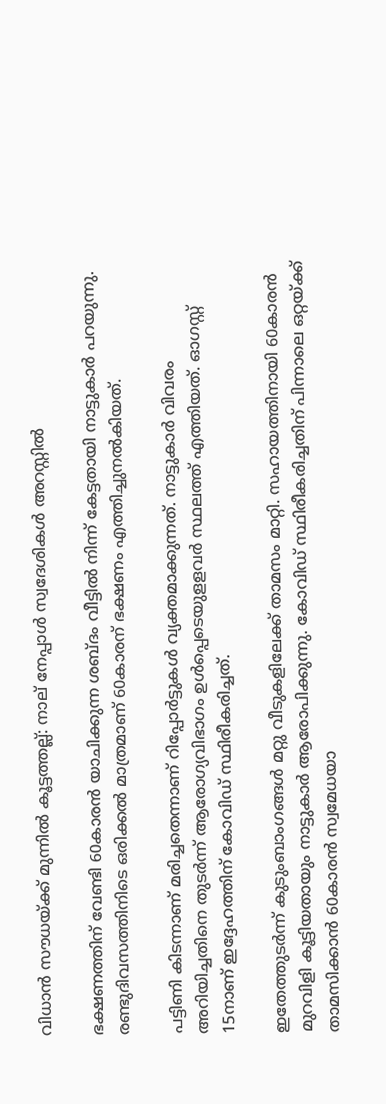വിധാൻ സൗധയ്ക്ക് മുന്നിൽ കൂട്ടത്തല്ല്: നാല് നേപ്പാൾ സ്വദേശികൾ അറസ്റ്റിൽ

ഭക്ഷണത്തിന് വേണ്ടി 60കാരന്‍ യാചിക്കുന്ന ശബ്ദം വീട്ടില്‍ നിന്ന് കേട്ടതായി നാട്ടുകാര്‍ പറയുന്നു. രണ്ടുദിവസത്തിനിടെ ഒരിക്കല്‍ മാത്രമാണ് 60കാരന് ഭക്ഷണം എത്തിച്ചുനല്‍കിയത്.

പട്ടിണി കിടന്നാണ് മരിച്ചതെന്നാണ് റിപ്പോര്‍ട്ടുകള്‍ വ്യക്തമാക്കുന്നത്. നാട്ടുകാര്‍ വിവരം അറിയിച്ചതിനെ തുടര്‍ന്ന് ആരോഗ്യവിഭാഗം ഉള്‍പ്പെടെയുളളവര്‍ സ്ഥലത്ത് എത്തിയത്. ഓഗസ്റ്റ് 15നാണ് ഇദ്ദേഹത്തിന് കോവിഡ് സ്ഥിരീകരിച്ചത്.

ഇതേത്തുടര്‍ന്ന് കുടുംബാംഗങ്ങള്‍ മറ്റു വീടുകളിലേക്ക് താമസം മാറ്റി. സഹായത്തിനായി 60കാരന്‍ മുറവിളി കൂട്ടിയതായും നാട്ടുകാര്‍ ആരോപിക്കുന്നു. കോവിഡ് സ്ഥിരീകരിച്ചതിന് പിന്നാലെ ഒറ്റയ്ക്ക് താമസിക്കാന്‍ 60കാരന്‍ സ്വമേധയാ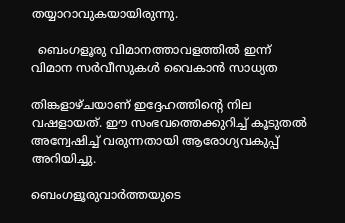തയ്യാറാവുകയായിരുന്നു.

  ബെംഗളൂരു വിമാനത്താവളത്തിൽ ഇന്ന് വിമാന സർവീസുകൾ വൈകാൻ സാധ്യത

തിങ്കളാഴ്ചയാണ് ഇദ്ദേഹത്തിന്റെ നില വഷളായത്. ഈ സംഭവത്തെക്കുറിച്ച് കൂടുതൽ അന്വേഷിച്ച് വരുന്നതായി ആരോഗ്യവകുപ്പ് അറിയിച്ചു.

ബെംഗളൂരുവാർത്തയുടെ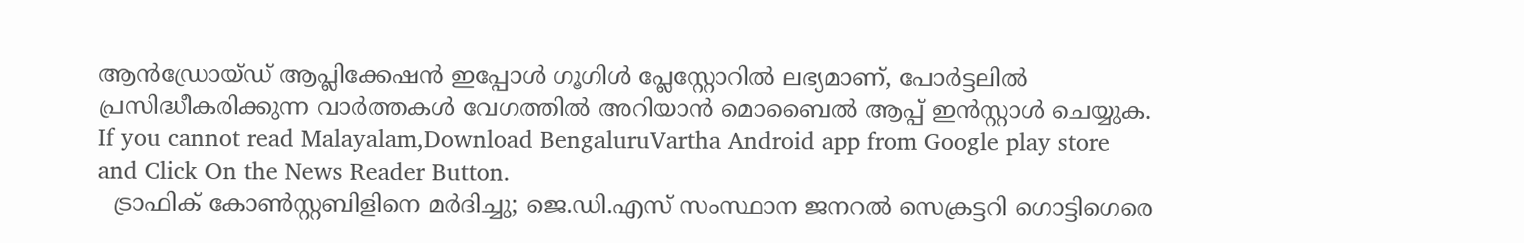ആൻഡ്രോയ്ഡ് ആപ്ലിക്കേഷൻ ഇപ്പോൾ ഗൂഗിൾ പ്ലേസ്റ്റോറിൽ ലഭ്യമാണ്, പോർട്ടലിൽ പ്രസിദ്ധീകരിക്കുന്ന വാർത്തകൾ വേഗത്തിൽ അറിയാൻ മൊബൈൽ ആപ്പ് ഇൻസ്റ്റാൾ ചെയ്യുക. If you cannot read Malayalam,Download BengaluruVartha Android app from Google play store and Click On the News Reader Button.
  ട്രാഫിക് കോൺസ്റ്റബിളിനെ മർദിച്ചു; ജെ.ഡി.എസ് സംസ്ഥാന ജനറൽ സെക്രട്ടറി ഗൊട്ടിഗെരെ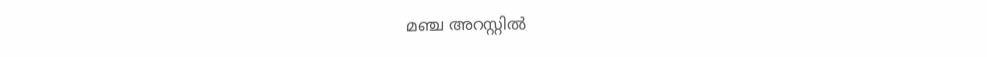മഞ്ച അറസ്റ്റിൽ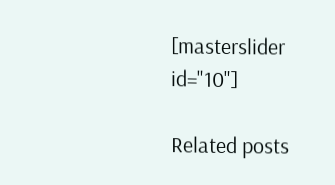[masterslider id="10"]

Related posts